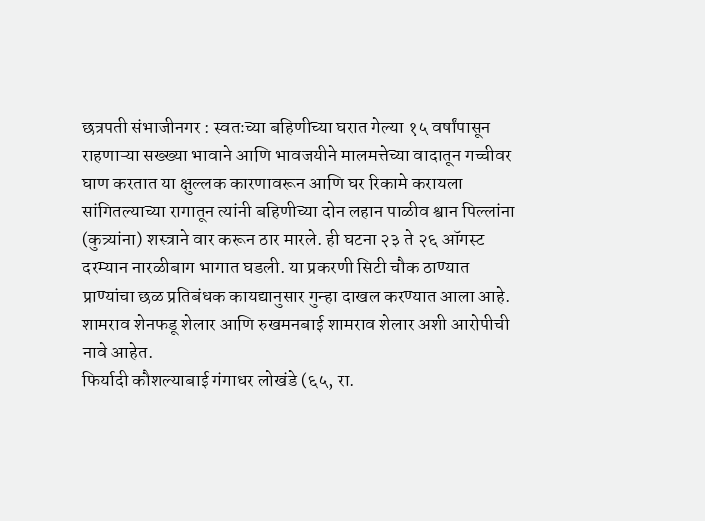छत्रपती संभाजीनगर : स्वतःच्या बहिणीच्या घरात गेल्या १५ वर्षांपासून राहणाऱ्या सख्ख्या भावाने आणि भावजयीने मालमत्तेच्या वादातून गच्चीवर घाण करतात या क्षुल्लक कारणावरून आणि घर रिकामे करायला सांगितल्याच्या रागातून त्यांनी बहिणीच्या दोन लहान पाळीव श्वान पिल्लांना (कुत्र्यांना) शस्त्राने वार करून ठार मारले. ही घटना २३ ते २६ ऑगस्ट दरम्यान नारळीबाग भागात घडली. या प्रकरणी सिटी चौक ठाण्यात प्राण्यांचा छळ प्रतिबंधक कायद्यानुसार गुन्हा दाखल करण्यात आला आहे. शामराव शेनफडू शेलार आणि रुखमनबाई शामराव शेलार अशी आरोपीची नावे आहेत.
फिर्यादी कौशल्याबाई गंगाधर लोखंडे (६५, रा.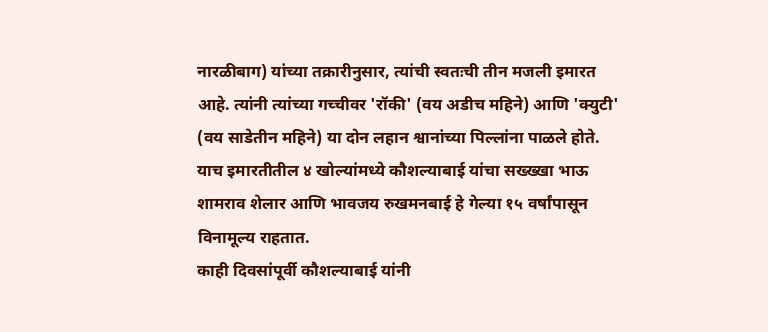नारळीबाग) यांच्या तक्रारीनुसार, त्यांची स्वतःची तीन मजली इमारत आहे. त्यांनी त्यांच्या गच्चीवर 'रॉकी' (वय अडीच महिने) आणि 'क्युटी' (वय साडेतीन महिने) या दोन लहान श्वानांच्या पिल्लांना पाळले होते. याच इमारतीतील ४ खोल्यांमध्ये कौशल्याबाई यांचा सख्ख्खा भाऊ शामराव शेलार आणि भावजय रुखमनबाई हे गेल्या १५ वर्षांपासून विनामूल्य राहतात.
काही दिवसांपूर्वी कौशल्याबाई यांनी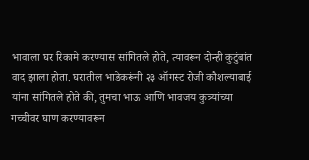भावाला घर रिकामे करण्यास सांगितले होते, त्यावरून दोन्ही कुटुंबांत वाद झाला होता. घरातील भाडेकरूंनी २३ ऑगस्ट रोजी कौशल्याबाई यांना सांगितले होते की, तुमचा भाऊ आणि भावजय कुत्र्यांच्या गच्चीवर घाण करण्यावरून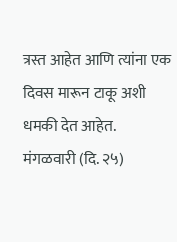त्रस्त आहेत आणि त्यांना एक दिवस मारून टाकू अशी धमकी देत आहेत.
मंगळवारी (दि. २५)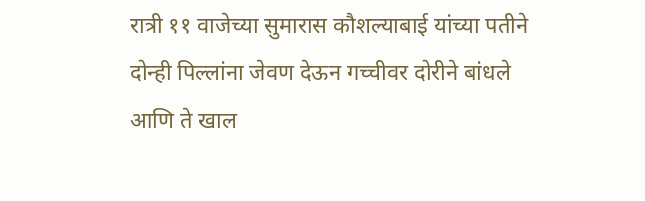रात्री ११ वाजेच्या सुमारास कौशल्याबाई यांच्या पतीने दोन्ही पिल्लांना जेवण देऊन गच्चीवर दोरीने बांधले आणि ते खाल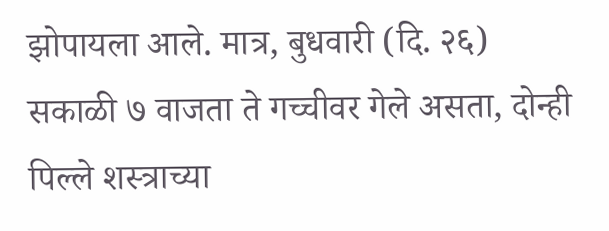झोपायला आले. मात्र, बुधवारी (दि. २६) सकाळी ७ वाजता ते गच्चीवर गेले असता, दोन्ही पिल्ले शस्त्राच्या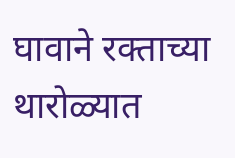घावाने रक्ताच्या थारोळ्यात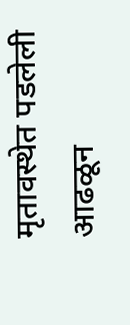मृतावस्थेत पडलेली आढळून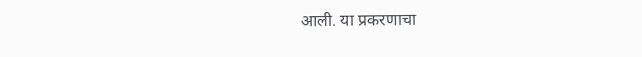आली. या प्रकरणाचा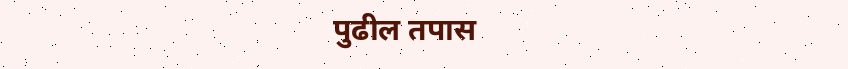पुढील तपास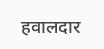हवालदार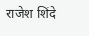राजेश शिंदे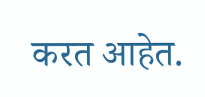करत आहेत.